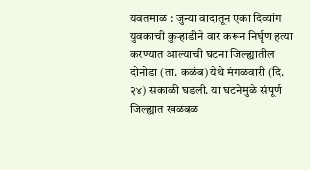यवतमाळ : जुन्या वादातून एका दिव्यांग युवकाची कुऱ्हाडीने वार करून निर्घृण हत्या करण्यात आल्याची घटना जिल्ह्यातील दोनोडा (ता. कळंब) येथे मंगळवारी (दि. २४) सकाळी घडली. या घटनेमुळे संपूर्ण जिल्ह्यात खळबळ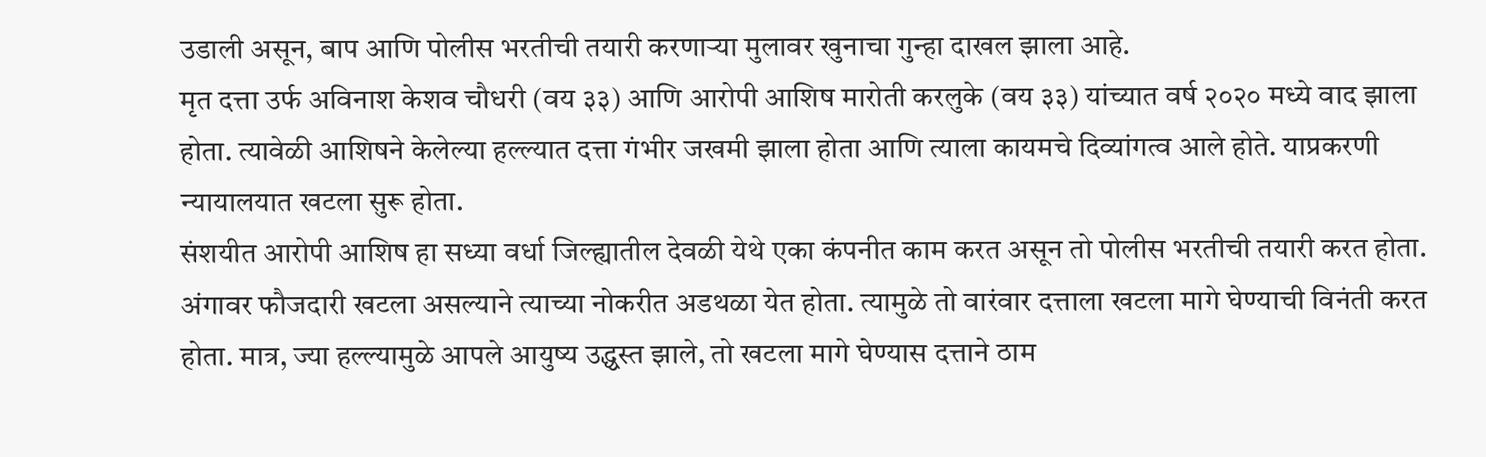उडाली असून, बाप आणि पोलीस भरतीची तयारी करणाऱ्या मुलावर खुनाचा गुन्हा दाखल झाला आहे.
मृत दत्ता उर्फ अविनाश केशव चौधरी (वय ३३) आणि आरोपी आशिष मारोती करलुके (वय ३३) यांच्यात वर्ष २०२० मध्ये वाद झाला होता. त्यावेळी आशिषने केलेल्या हल्ल्यात दत्ता गंभीर जखमी झाला होता आणि त्याला कायमचे दिव्यांगत्व आले होते. याप्रकरणी न्यायालयात खटला सुरू होता.
संशयीत आरोपी आशिष हा सध्या वर्धा जिल्ह्यातील देवळी येथे एका कंपनीत काम करत असून तो पोलीस भरतीची तयारी करत होता. अंगावर फौजदारी खटला असल्याने त्याच्या नोकरीत अडथळा येत होता. त्यामुळे तो वारंवार दत्ताला खटला मागे घेण्याची विनंती करत होता. मात्र, ज्या हल्ल्यामुळे आपले आयुष्य उद्ध्वस्त झाले, तो खटला मागे घेण्यास दत्ताने ठाम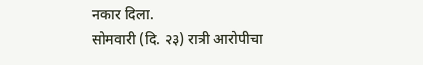नकार दिला.
सोमवारी (दि. २३) रात्री आरोपीचा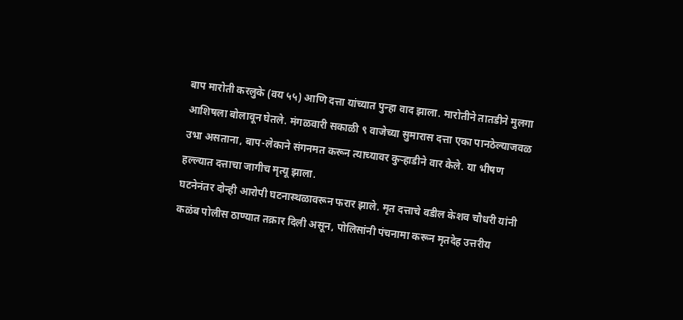बाप मारोती करलुके (वय ५५) आणि दत्ता यांच्यात पुन्हा वाद झाला. मारोतीने तातडीने मुलगा आशिषला बोलावून घेतले. मंगळवारी सकाळी ९ वाजेच्या सुमारास दत्ता एका पानठेल्याजवळ उभा असताना, बाप-लेकाने संगनमत करून त्याच्यावर कुऱ्हाडीने वार केले. या भीषण हल्ल्यात दत्ताचा जागीच मृत्यू झाला.
घटनेनंतर दोन्ही आरोपी घटनास्थळावरून फरार झाले. मृत दत्ताचे वडील केशव चौधरी यांनी कळंब पोलीस ठाण्यात तक्रार दिली असून, पोलिसांनी पंचनामा करून मृतदेह उत्तरीय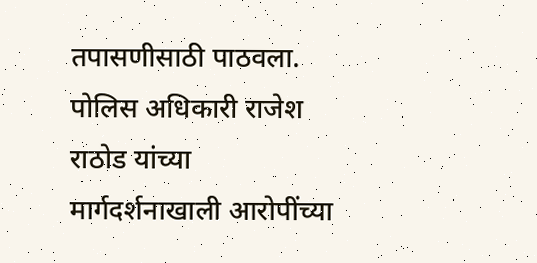तपासणीसाठी पाठवला. पोलिस अधिकारी राजेश राठोड यांच्या मार्गदर्शनाखाली आरोपींच्या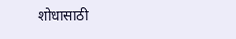शोधासाठी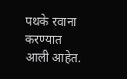पथके रवाना करण्यात आली आहेत.